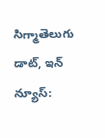సిగ్మాతెలుగు డాట్, ఇన్ న్యూస్: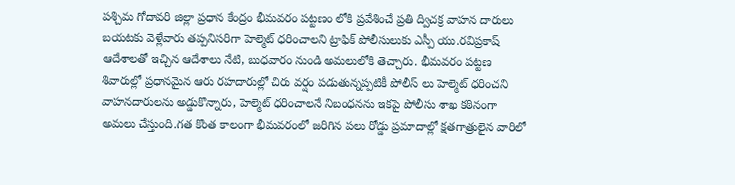పశ్చిమ గోదావరి జిల్లా ప్రధాన కేంద్రం భీమవరం పట్టణం లోకి ప్రవేశించే ప్రతి ద్విచక్ర వాహన దారులు బయటకు వెళ్లేవారు తప్పనిసరిగా హెల్మెట్ ధరించాలని ట్రాఫిక్ పోలీసులుకు ఎస్పీ యు.రవిప్రకాష్ ఆదేశాలతో ఇచ్చిన ఆదేశాలు నేటి, బుధవారం నుండి అమలులోకి తెచ్చారు. భీమవరం పట్టణ శివారుల్లో ప్రధానమైన ఆరు రహదారుల్లో చిరు వర్షం పడుతున్నప్పటికీ పోలీస్ లు హెల్మెట్ ధరించని వాహనదారులను అడ్డుకొన్నారు, హెల్మెట్ ధరించాలనే నిబంధనను ఇకపై పోలీసు శాఖ కఠినంగా అమలు చేస్తుంది.గత కొంత కాలంగా భీమవరంలో జరిగిన పలు రోడ్డు ప్రమాదాల్లో క్షతగాత్రులైన వారిలో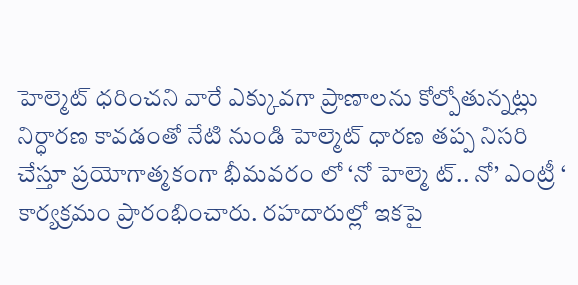హెల్మెట్ ధరించని వారే ఎక్కువగా ప్రాణాలను కోల్పోతున్నట్లు నిర్ధారణ కావడంతో నేటి నుండి హెల్మెట్ ధారణ తప్ప నిసరి చేస్తూ ప్రయోగాత్మకంగా భీమవరం లో ‘నో హెల్మె ట్.. నో’ ఎంట్రీ ‘ కార్యక్రమం ప్రారంభించారు. రహదారుల్లో ఇకపై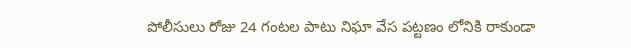పోలీసులు రోజు 24 గంటల పాటు నిఘా వేస పట్టణం లోనికి రాకుండా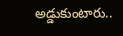అడ్డుకుంటారు..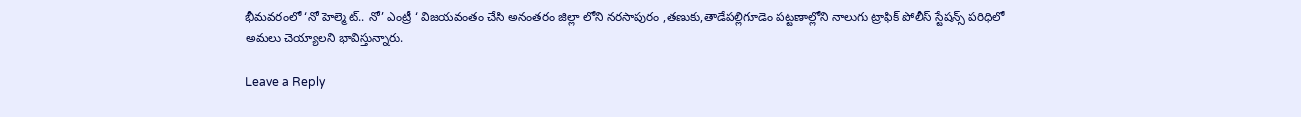భీమవరంలో ‘నో హెల్మె ట్.. నో’ ఎంట్రీ ‘ విజయవంతం చేసి అనంతరం జిల్లా లోని నరసాపురం ,తణుకు,తాడేపల్లిగూడెం పట్టణాల్లోని నాలుగు ట్రాఫిక్ పోలీస్ స్టేషన్స్ పరిధిలో అమలు చెయ్యాలని భావిస్తున్నారు.

Leave a Reply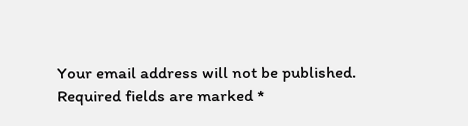Your email address will not be published. Required fields are marked *